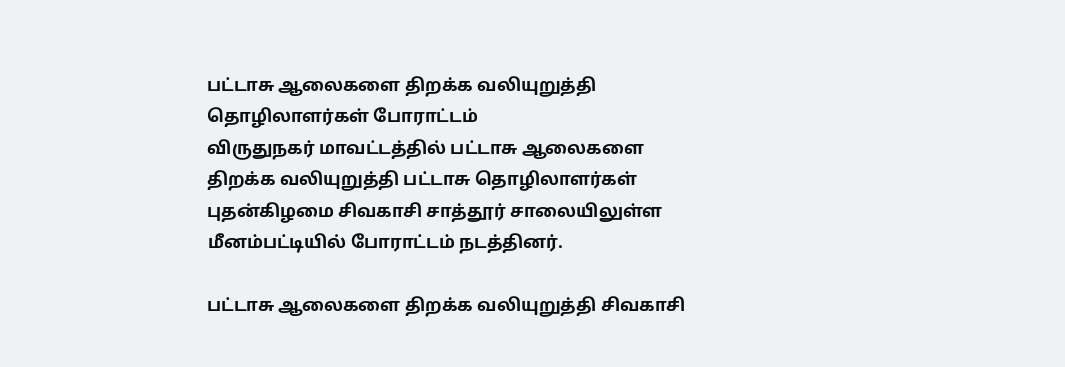பட்டாசு ஆலைகளை திறக்க வலியுறுத்தி தொழிலாளர்கள் போராட்டம்
விருதுநகர் மாவட்டத்தில் பட்டாசு ஆலைகளை திறக்க வலியுறுத்தி பட்டாசு தொழிலாளர்கள் புதன்கிழமை சிவகாசி சாத்தூர் சாலையிலுள்ள மீனம்பட்டியில் போராட்டம் நடத்தினர்.

பட்டாசு ஆலைகளை திறக்க வலியுறுத்தி சிவகாசி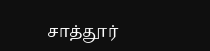சாத்தூர்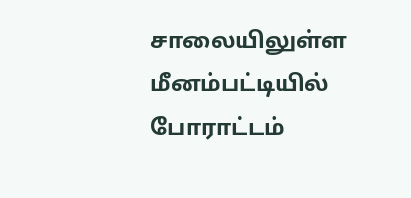சாலையிலுள்ள மீனம்பட்டியில் போராட்டம்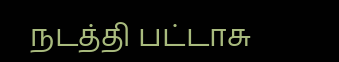நடத்தி பட்டாசு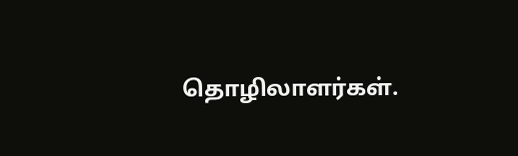தொழிலாளர்கள்.